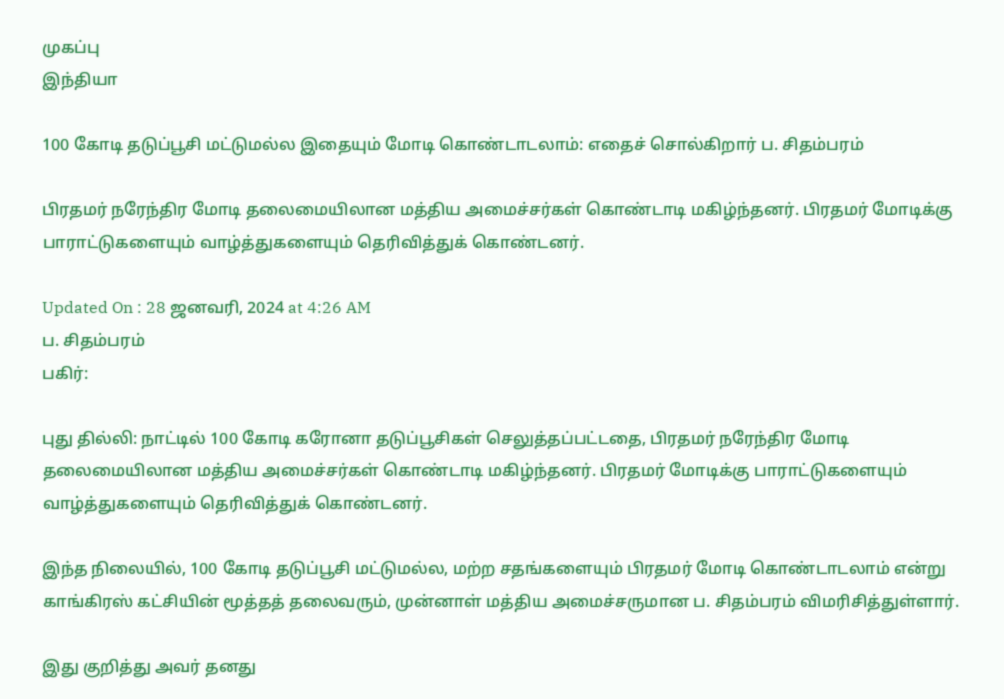முகப்பு
இந்தியா

100 கோடி தடுப்பூசி மட்டுமல்ல இதையும் மோடி கொண்டாடலாம்: எதைச் சொல்கிறார் ப. சிதம்பரம்

பிரதமர் நரேந்திர மோடி தலைமையிலான மத்திய அமைச்சர்கள் கொண்டாடி மகிழ்ந்தனர். பிரதமர் மோடிக்கு பாராட்டுகளையும் வாழ்த்துகளையும் தெரிவித்துக் கொண்டனர்.

Updated On : 28 ஜனவரி, 2024 at 4:26 AM
ப. சிதம்பரம்
பகிர்:

புது தில்லி: நாட்டில் 100 கோடி கரோனா தடுப்பூசிகள் செலுத்தப்பட்டதை, பிரதமர் நரேந்திர மோடி தலைமையிலான மத்திய அமைச்சர்கள் கொண்டாடி மகிழ்ந்தனர். பிரதமர் மோடிக்கு பாராட்டுகளையும் வாழ்த்துகளையும் தெரிவித்துக் கொண்டனர்.

இந்த நிலையில், 100 கோடி தடுப்பூசி மட்டுமல்ல, மற்ற சதங்களையும் பிரதமர் மோடி கொண்டாடலாம் என்று காங்கிரஸ் கட்சியின் மூத்தத் தலைவரும், முன்னாள் மத்திய அமைச்சருமான ப. சிதம்பரம் விமரிசித்துள்ளார்.

இது குறித்து அவர் தனது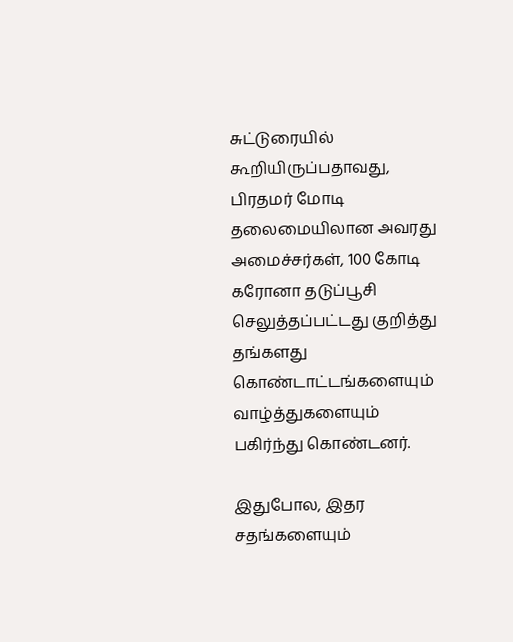சுட்டுரையில் கூறியிருப்பதாவது, பிரதமர் மோடி தலைமையிலான அவரது அமைச்சர்கள், 100 கோடி கரோனா தடுப்பூசி செலுத்தப்பட்டது குறித்து தங்களது கொண்டாட்டங்களையும் வாழ்த்துகளையும் பகிர்ந்து கொண்டனர்.

இதுபோல, இதர சதங்களையும்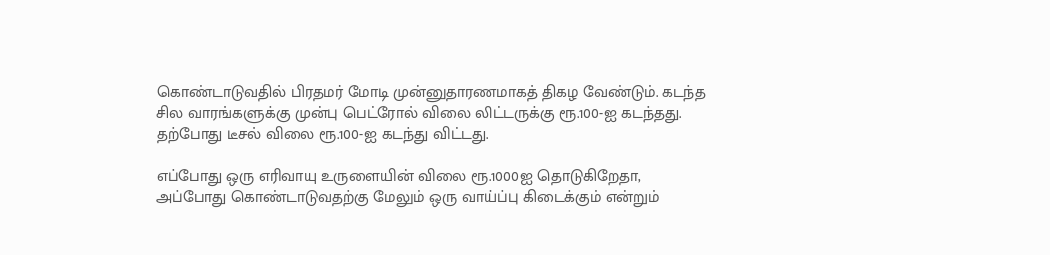கொண்டாடுவதில் பிரதமர் மோடி முன்னுதாரணமாகத் திகழ வேண்டும். கடந்த சில வாரங்களுக்கு முன்பு பெட்ரோல் விலை லிட்டருக்கு ரூ.100-ஐ கடந்தது. தற்போது டீசல் விலை ரூ.100-ஐ கடந்து விட்டது.

எப்போது ஒரு எரிவாயு உருளையின் விலை ரூ.1000ஐ தொடுகிறேதா, அப்போது கொண்டாடுவதற்கு மேலும் ஒரு வாய்ப்பு கிடைக்கும் என்றும்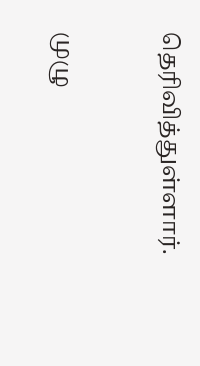தெரிவித்துள்ளார்.


முழு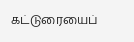கட்டுரையைப்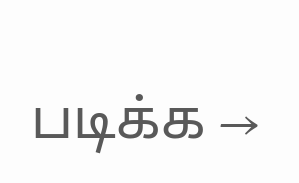படிக்க →